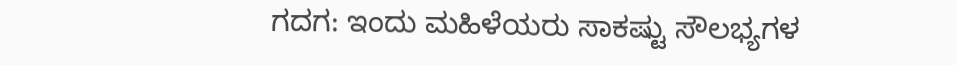ಗದಗ: ಇಂದು ಮಹಿಳೆಯರು ಸಾಕಷ್ಟು ಸೌಲಭ್ಯಗಳ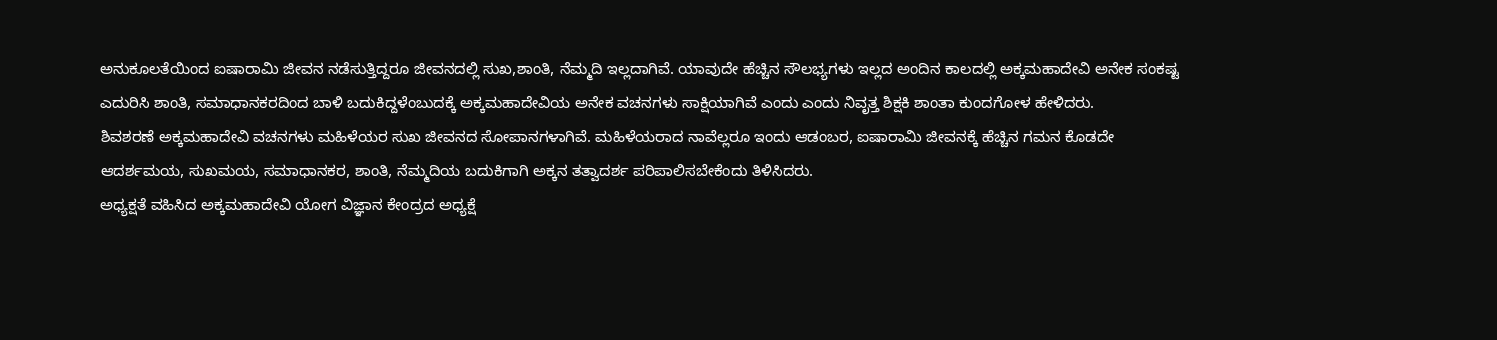ಅನುಕೂಲತೆಯಿಂದ ಐಷಾರಾಮಿ ಜೀವನ ನಡೆಸುತ್ತಿದ್ದರೂ ಜೀವನದಲ್ಲಿ ಸುಖ,ಶಾಂತಿ, ನೆಮ್ಮದಿ ಇಲ್ಲದಾಗಿವೆ. ಯಾವುದೇ ಹೆಚ್ಚಿನ ಸೌಲಭ್ಯಗಳು ಇಲ್ಲದ ಅಂದಿನ ಕಾಲದಲ್ಲಿ ಅಕ್ಕಮಹಾದೇವಿ ಅನೇಕ ಸಂಕಷ್ಟ ಎದುರಿಸಿ ಶಾಂತಿ, ಸಮಾಧಾನಕರದಿಂದ ಬಾಳಿ ಬದುಕಿದ್ದಳೆಂಬುದಕ್ಕೆ ಅಕ್ಕಮಹಾದೇವಿಯ ಅನೇಕ ವಚನಗಳು ಸಾಕ್ಷಿಯಾಗಿವೆ ಎಂದು ಎಂದು ನಿವೃತ್ತ ಶಿಕ್ಷಕಿ ಶಾಂತಾ ಕುಂದಗೋಳ ಹೇಳಿದರು.
ಶಿವಶರಣೆ ಅಕ್ಕಮಹಾದೇವಿ ವಚನಗಳು ಮಹಿಳೆಯರ ಸುಖ ಜೀವನದ ಸೋಪಾನಗಳಾಗಿವೆ. ಮಹಿಳೆಯರಾದ ನಾವೆಲ್ಲರೂ ಇಂದು ಆಡಂಬರ, ಐಷಾರಾಮಿ ಜೀವನಕ್ಕೆ ಹೆಚ್ಚಿನ ಗಮನ ಕೊಡದೇ ಆದರ್ಶಮಯ, ಸುಖಮಯ, ಸಮಾಧಾನಕರ, ಶಾಂತಿ, ನೆಮ್ಮದಿಯ ಬದುಕಿಗಾಗಿ ಅಕ್ಕನ ತತ್ವಾದರ್ಶ ಪರಿಪಾಲಿಸಬೇಕೆಂದು ತಿಳಿಸಿದರು.
ಅಧ್ಯಕ್ಷತೆ ವಹಿಸಿದ ಅಕ್ಕಮಹಾದೇವಿ ಯೋಗ ವಿಜ್ಞಾನ ಕೇಂದ್ರದ ಅಧ್ಯಕ್ಷೆ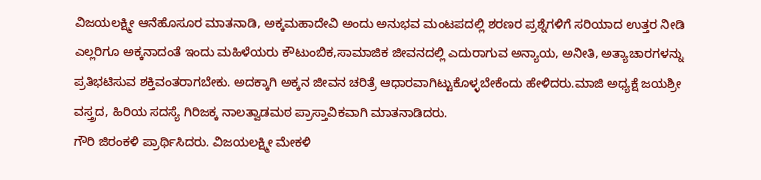ವಿಜಯಲಕ್ಷ್ಮೀ ಆನೆಹೊಸೂರ ಮಾತನಾಡಿ, ಅಕ್ಕಮಹಾದೇವಿ ಅಂದು ಅನುಭವ ಮಂಟಪದಲ್ಲಿ ಶರಣರ ಪ್ರಶ್ನೆಗಳಿಗೆ ಸರಿಯಾದ ಉತ್ತರ ನೀಡಿ ಎಲ್ಲರಿಗೂ ಅಕ್ಕನಾದಂತೆ ಇಂದು ಮಹಿಳೆಯರು ಕೌಟುಂಬಿಕ,ಸಾಮಾಜಿಕ ಜೀವನದಲ್ಲಿ ಎದುರಾಗುವ ಅನ್ಯಾಯ, ಅನೀತಿ, ಅತ್ಯಾಚಾರಗಳನ್ನು ಪ್ರತಿಭಟಿಸುವ ಶಕ್ತಿವಂತರಾಗಬೇಕು. ಅದಕ್ಕಾಗಿ ಅಕ್ಕನ ಜೀವನ ಚರಿತ್ರೆ ಆಧಾರವಾಗಿಟ್ಟುಕೊಳ್ಳಬೇಕೆಂದು ಹೇಳಿದರು.ಮಾಜಿ ಅಧ್ಯಕ್ಷೆ ಜಯಶ್ರೀ ವಸ್ತ್ರದ, ಹಿರಿಯ ಸದಸ್ಯೆ ಗಿರಿಜಕ್ಕ ನಾಲತ್ವಾಡಮಠ ಪ್ರಾಸ್ತಾವಿಕವಾಗಿ ಮಾತನಾಡಿದರು.
ಗೌರಿ ಜಿರಂಕಳಿ ಪ್ರಾರ್ಥಿಸಿದರು. ವಿಜಯಲಕ್ಷ್ಮೀ ಮೇಕಳಿ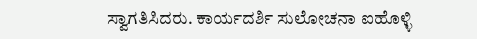ಸ್ವಾಗತಿಸಿದರು. ಕಾರ್ಯದರ್ಶಿ ಸುಲೋಚನಾ ಐಹೊಳ್ಳಿ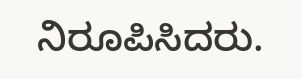ನಿರೂಪಿಸಿದರು.